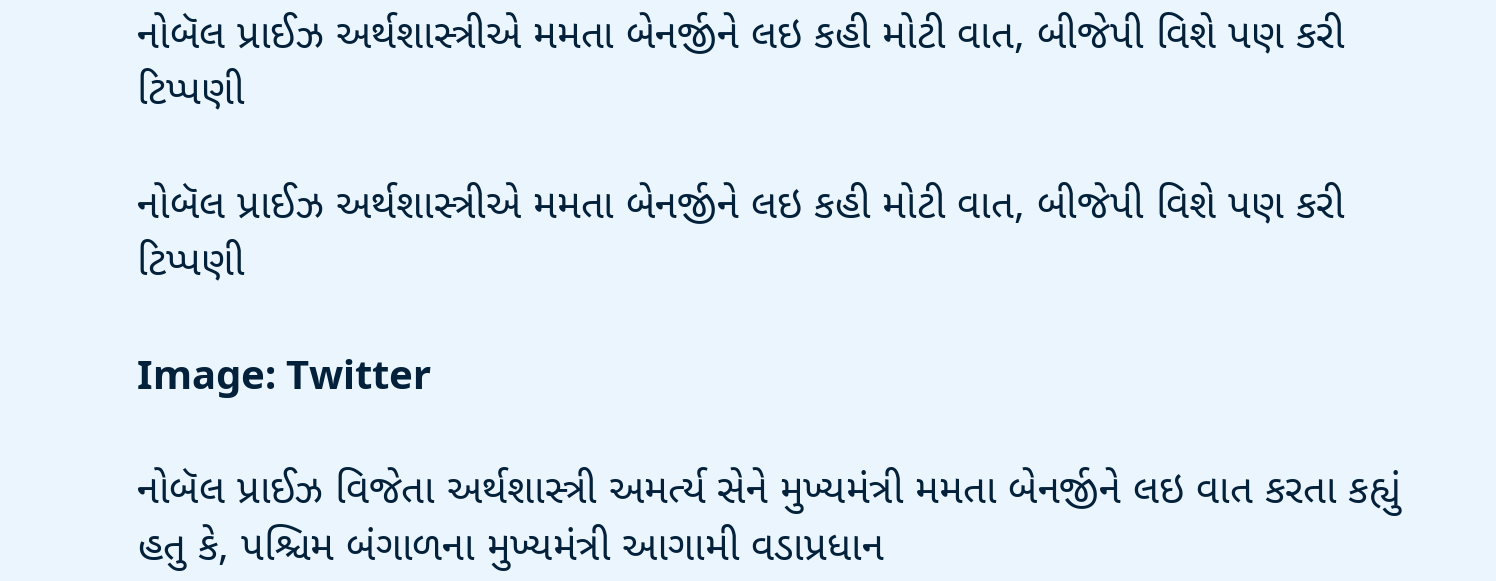નોબૅલ પ્રાઈઝ અર્થશાસ્ત્રીએ મમતા બેનર્જીને લઇ કહી મોટી વાત, બીજેપી વિશે પણ કરી ટિપ્પણી

નોબૅલ પ્રાઈઝ અર્થશાસ્ત્રીએ મમતા બેનર્જીને લઇ કહી મોટી વાત, બીજેપી વિશે પણ કરી ટિપ્પણી

Image: Twitter

નોબૅલ પ્રાઈઝ વિજેતા અર્થશાસ્ત્રી અમર્ત્ય સેને મુખ્યમંત્રી મમતા બેનર્જીને લઇ વાત કરતા કહ્યું હતુ કે, પશ્ચિમ બંગાળના મુખ્યમંત્રી આગામી વડાપ્રધાન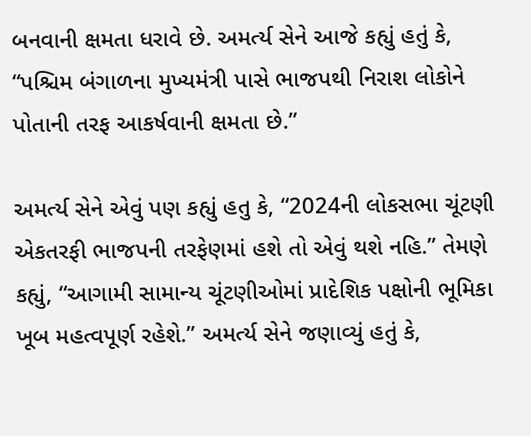બનવાની ક્ષમતા ધરાવે છે. અમર્ત્ય સેને આજે કહ્યું હતું કે, “પશ્ચિમ બંગાળના મુખ્યમંત્રી પાસે ભાજપથી નિરાશ લોકોને પોતાની તરફ આકર્ષવાની ક્ષમતા છે.”

અમર્ત્ય સેને એવું પણ કહ્યું હતુ કે, “2024ની લોકસભા ચૂંટણી એકતરફી ભાજપની તરફેણમાં હશે તો એવું થશે નહિ.” તેમણે કહ્યું, “આગામી સામાન્ય ચૂંટણીઓમાં પ્રાદેશિક પક્ષોની ભૂમિકા ખૂબ મહત્વપૂર્ણ રહેશે.” અમર્ત્ય સેને જણાવ્યું હતું કે,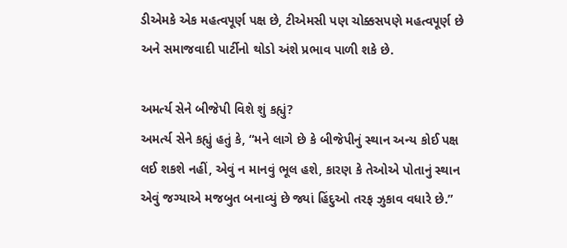ડીએમકે એક મહત્વપૂર્ણ પક્ષ છે, ટીએમસી પણ ચોક્કસપણે મહત્વપૂર્ણ છે અને સમાજવાદી પાર્ટીનો થોડો અંશે પ્રભાવ પાળી શકે છે.

અમર્ત્ય સેને બીજેપી વિશે શું કહ્યું?
અમર્ત્ય સેને કહ્યું હતું કે, “મને લાગે છે કે બીજેપીનું સ્થાન અન્ય કોઈ પક્ષ લઈ શકશે નહીં, એવું ન માનવું ભૂલ હશે, કારણ કે તેઓએ પોતાનું સ્થાન એવું જગ્યાએ મજબુત બનાવ્યું છે જ્યાં હિંદુઓ તરફ ઝુકાવ વધારે છે.”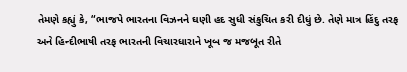તેમણે કહ્યું કે, “ભાજપે ભારતના વિઝનને ઘણી હદ સુધી સંકુચિત કરી દીધું છે. તેણે માત્ર હિંદુ તરફ અને હિન્દીભાષી તરફ ભારતની વિચારધારાને ખૂબ જ મજબૂત રીતે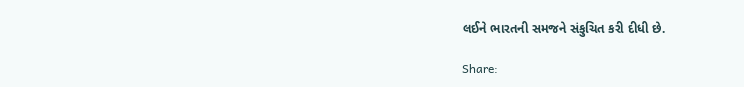લઈને ભારતની સમજને સંકુચિત કરી દીધી છે.

Share: